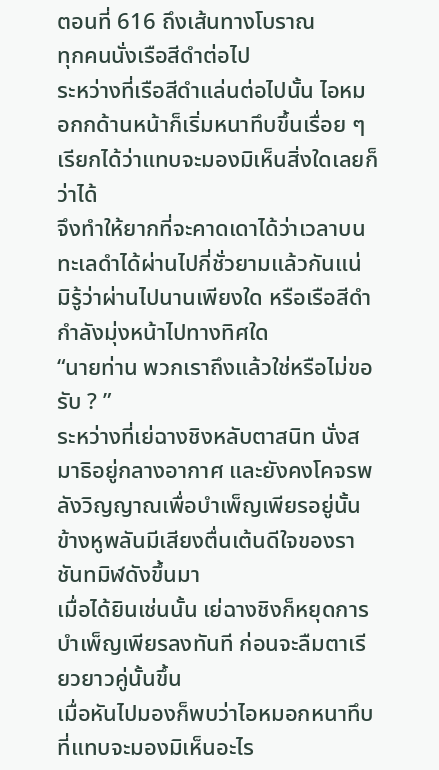ตอนที่ 616 ถึงเส้นทางโบราณ
ทุกคนนั่งเรือสีดำต่อไป
ระหว่างที่เรือสีดำแล่นต่อไปนั้น ไอหมอกกด้านหน้าก็เริ่มหนาทึบขึ้นเรื่อย ๆ เรียกได้ว่าแทบจะมองมิเห็นสิ่งใดเลยก็ว่าได้
จึงทำให้ยากที่จะคาดเดาได้ว่าเวลาบนทะเลดำได้ผ่านไปกี่ชั่วยามแล้วกันแน่
มิรู้ว่าผ่านไปนานเพียงใด หรือเรือสีดำกำลังมุ่งหน้าไปทางทิศใด
“นายท่าน พวกเราถึงแล้วใช่หรือไม่ขอรับ ? ”
ระหว่างที่เย่ฉางชิงหลับตาสนิท นั่งสมาธิอยู่กลางอากาศ และยังคงโคจรพลังวิญญาณเพื่อบำเพ็ญเพียรอยู่นั้น
ข้างหูพลันมีเสียงตื่นเต้นดีใจของราชันทมิฬดังขึ้นมา
เมื่อได้ยินเช่นนั้น เย่ฉางชิงก็หยุดการบำเพ็ญเพียรลงทันที ก่อนจะลืมตาเรียวยาวคู่นั้นขึ้น
เมื่อหันไปมองก็พบว่าไอหมอกหนาทึบที่แทบจะมองมิเห็นอะไร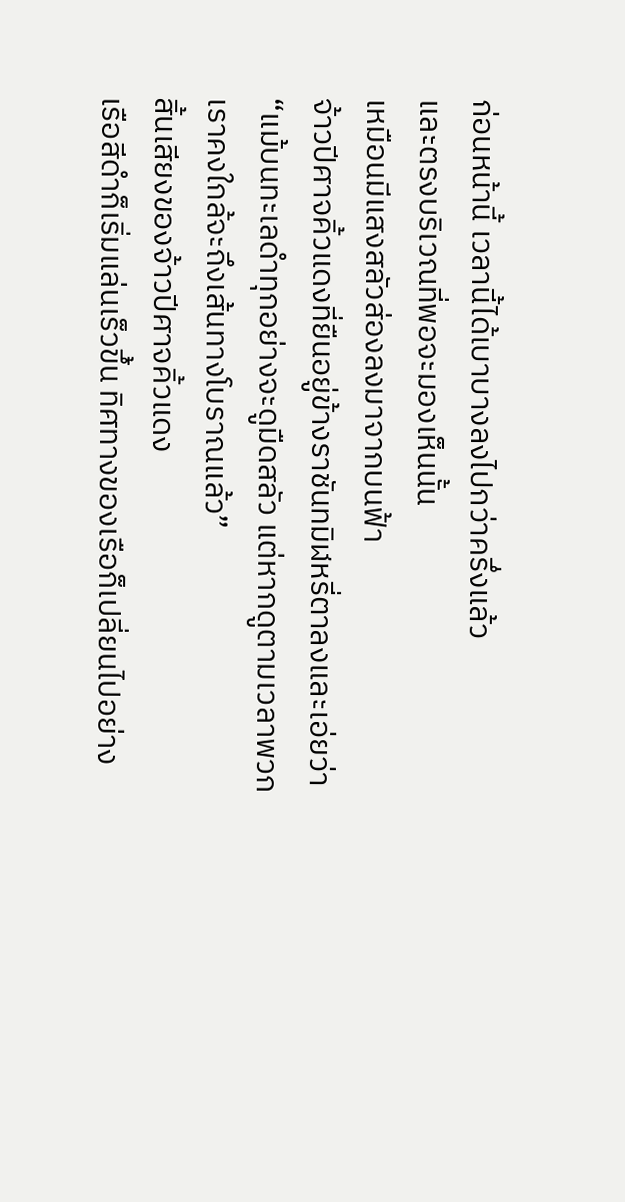ก่อนหน้านี้ เวลานี้ได้เบาบางลงไปกว่าครึ่งแล้ว
และตรงบริเวณที่พอจะมองเห็นนั้น
เหมือนมีแสงสลัวส่องลงมาจากบนฟ้า
จ้าวปีศาจคิ้วแดงที่ยืนอยู่ข้างราชันทมิฬหรี่ตาลงและเอ่ยว่า “แม้บนทะเลดำทุกอย่างจะดูมืดสลัว แต่หากดูตามเวลาพวกเราคงใกล้จะถึงเส้นทางโบราณแล้ว”
สิ้นเสียงของจ้าวปีศาจคิ้วแดง
เรือสีดำก็เริ่มแล่นเร็วขึ้น ทิศทางของเรือก็เปลี่ยนไปอย่าง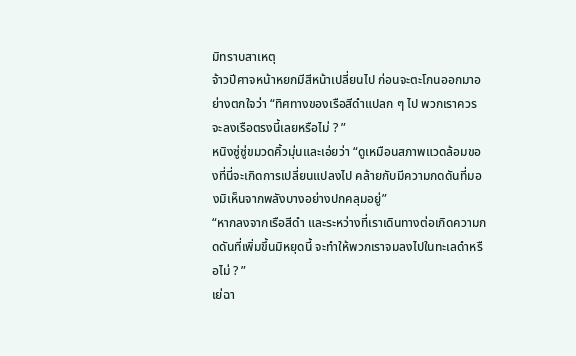มิทราบสาเหตุ
จ้าวปีศาจหน้าหยกมีสีหน้าเปลี่ยนไป ก่อนจะตะโกนออกมาอย่างตกใจว่า “ทิศทางของเรือสีดำแปลก ๆ ไป พวกเราควรจะลงเรือตรงนี้เลยหรือไม่ ? ”
หนิงซู่ซู่ขมวดคิ้วมุ่นและเอ่ยว่า “ดูเหมือนสภาพแวดล้อมของที่นี่จะเกิดการเปลี่ยนแปลงไป คล้ายกับมีความกดดันที่มองมิเห็นจากพลังบางอย่างปกคลุมอยู่”
“หากลงจากเรือสีดำ และระหว่างที่เราเดินทางต่อเกิดความกดดันที่เพิ่มขึ้นมิหยุดนี้ จะทำให้พวกเราจมลงไปในทะเลดำหรือไม่ ? ”
เย่ฉา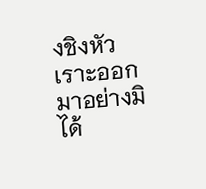งชิงหัวเราะออกมาอย่างมิได้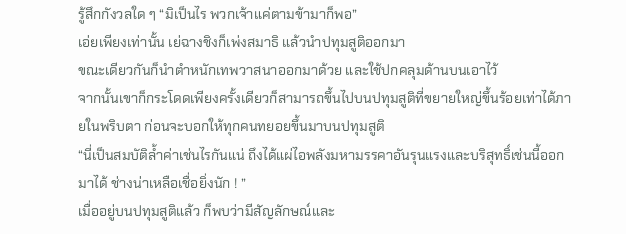รู้สึกกังวลใด ๆ “มิเป็นไร พวกเจ้าแค่ตามข้ามาก็พอ”
เอ่ยเพียงเท่านั้น เย่ฉางชิงก็เพ่งสมาธิ แล้วนำปทุมสูติออกมา
ขณะเดียวกันก็นำตำหนักเทพวาสนาออกมาด้วย และใช้ปกคลุมด้านบนเอาไว้
จากนั้นเขาก็กระโดดเพียงครั้งเดียวก็สามารถขึ้นไปบนปทุมสูติที่ขยายใหญ่ขึ้นร้อยเท่าได้ภายในพริบตา ก่อนจะบอกให้ทุกคนทยอยขึ้นมาบนปทุมสูติ
“นี่เป็นสมบัติล้ำค่าเช่นไรกันแน่ ถึงได้แผ่ไอพลังมหามรรคาอันรุนแรงและบริสุทธิ์เช่นนี้ออกมาได้ ช่างน่าเหลือเชื่อยิ่งนัก ! ”
เมื่ออยู่บนปทุมสูติแล้ว ก็พบว่ามีสัญลักษณ์และ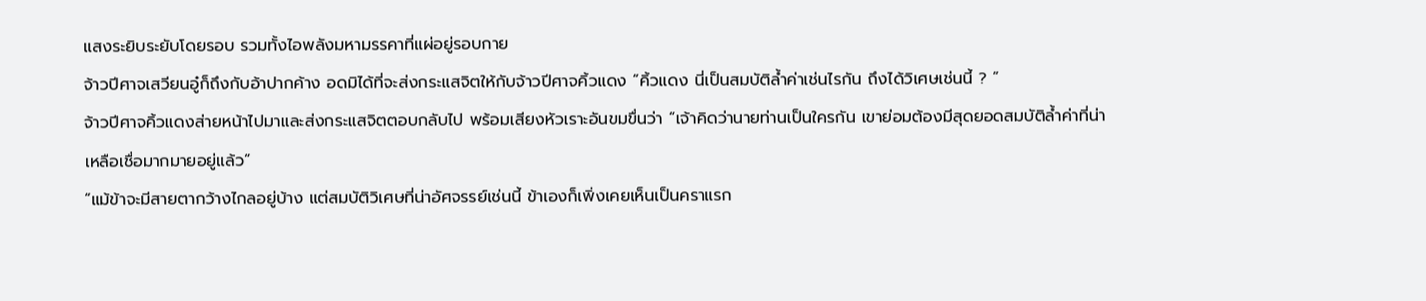แสงระยิบระยับโดยรอบ รวมทั้งไอพลังมหามรรคาที่แผ่อยู่รอบกาย
จ้าวปีศาจเสวียนอู๋ก็ถึงกับอ้าปากค้าง อดมิได้ที่จะส่งกระแสจิตให้กับจ้าวปีศาจคิ้วแดง “คิ้วแดง นี่เป็นสมบัติล้ำค่าเช่นไรกัน ถึงได้วิเศษเช่นนี้ ? ”
จ้าวปีศาจคิ้วแดงส่ายหน้าไปมาและส่งกระแสจิตตอบกลับไป พร้อมเสียงหัวเราะอันขมขื่นว่า “เจ้าคิดว่านายท่านเป็นใครกัน เขาย่อมต้องมีสุดยอดสมบัติล้ำค่าที่น่าเหลือเชื่อมากมายอยู่แล้ว”
“แม้ข้าจะมีสายตากว้างไกลอยู่บ้าง แต่สมบัติวิเศษที่น่าอัศจรรย์เช่นนี้ ข้าเองก็เพิ่งเคยเห็นเป็นคราแรก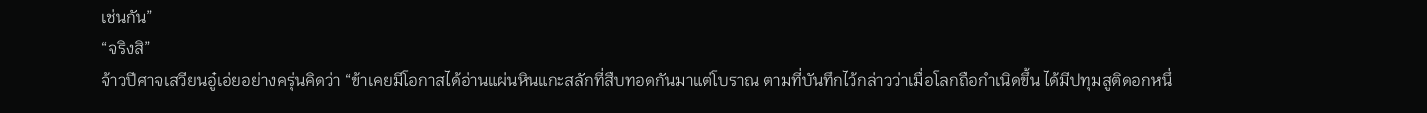เช่นกัน”
“จริงสิ”
จ้าวปีศาจเสวียนอู๋เอ่ยอย่างครุ่นคิดว่า “ข้าเคยมีโอกาสได้อ่านแผ่นหินแกะสลักที่สืบทอดกันมาแต่โบราณ ตามที่บันทึกไว้กล่าวว่าเมื่อโลกถือกำเนิดขึ้น ได้มีปทุมสูติดอกหนึ่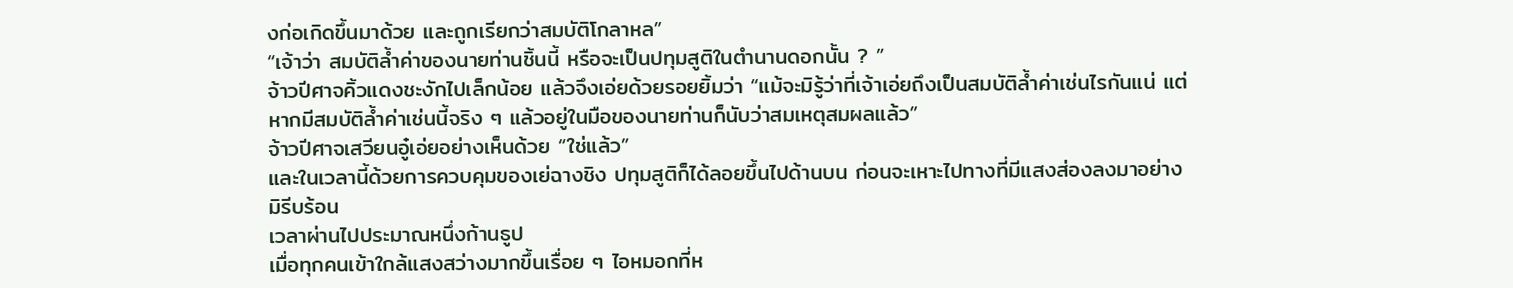งก่อเกิดขึ้นมาด้วย และถูกเรียกว่าสมบัติโกลาหล”
“เจ้าว่า สมบัติล้ำค่าของนายท่านชิ้นนี้ หรือจะเป็นปทุมสูติในตำนานดอกนั้น ? ”
จ้าวปีศาจคิ้วแดงชะงักไปเล็กน้อย แล้วจึงเอ่ยด้วยรอยยิ้มว่า “แม้จะมิรู้ว่าที่เจ้าเอ่ยถึงเป็นสมบัติล้ำค่าเช่นไรกันแน่ แต่หากมีสมบัติล้ำค่าเช่นนี้จริง ๆ แล้วอยู่ในมือของนายท่านก็นับว่าสมเหตุสมผลแล้ว”
จ้าวปีศาจเสวียนอู๋เอ่ยอย่างเห็นด้วย “ใช่แล้ว”
และในเวลานี้ด้วยการควบคุมของเย่ฉางชิง ปทุมสูติก็ได้ลอยขึ้นไปด้านบน ก่อนจะเหาะไปทางที่มีแสงส่องลงมาอย่างมิรีบร้อน
เวลาผ่านไปประมาณหนึ่งก้านธูป
เมื่อทุกคนเข้าใกล้แสงสว่างมากขึ้นเรื่อย ๆ ไอหมอกที่ห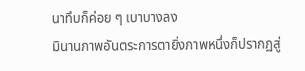นาทึบก็ค่อย ๆ เบาบางลง
มินานภาพอันตระการตายิ่งภาพหนึ่งก็ปรากฏสู่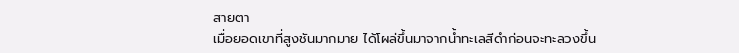สายตา
เมื่อยอดเขาที่สูงชันมากมาย ได้โผล่ขึ้นมาจากน้ำทะเลสีดำก่อนจะทะลวงขึ้น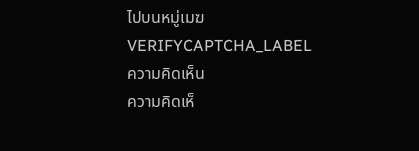ไปบนหมู่เมฆ
VERIFYCAPTCHA_LABEL
ความคิดเห็น
ความคิดเห็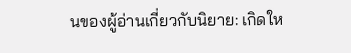นของผู้อ่านเกี่ยวกับนิยาย: เกิดให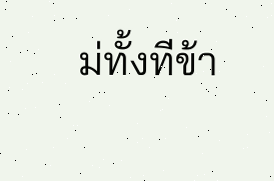ม่ทั้งทีข้า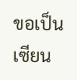ขอเป็นเซียน